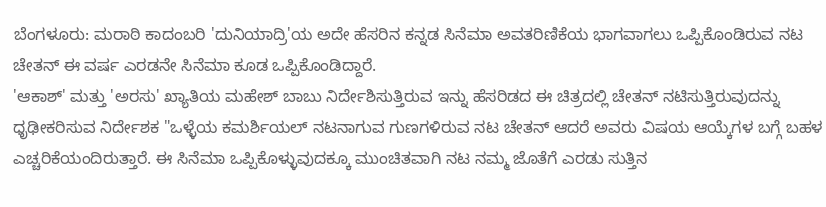ಬೆಂಗಳೂರು: ಮರಾಠಿ ಕಾದಂಬರಿ 'ದುನಿಯಾದ್ರಿ'ಯ ಅದೇ ಹೆಸರಿನ ಕನ್ನಡ ಸಿನೆಮಾ ಅವತರಿಣಿಕೆಯ ಭಾಗವಾಗಲು ಒಪ್ಪಿಕೊಂಡಿರುವ ನಟ ಚೇತನ್ ಈ ವರ್ಷ ಎರಡನೇ ಸಿನೆಮಾ ಕೂಡ ಒಪ್ಪಿಕೊಂಡಿದ್ದಾರೆ.
'ಆಕಾಶ್' ಮತ್ತು 'ಅರಸು' ಖ್ಯಾತಿಯ ಮಹೇಶ್ ಬಾಬು ನಿರ್ದೇಶಿಸುತ್ತಿರುವ ಇನ್ನು ಹೆಸರಿಡದ ಈ ಚಿತ್ರದಲ್ಲಿ ಚೇತನ್ ನಟಿಸುತ್ತಿರುವುದನ್ನು ಧೃಢೀಕರಿಸುವ ನಿರ್ದೇಶಕ "ಒಳ್ಳೆಯ ಕಮರ್ಶಿಯಲ್ ನಟನಾಗುವ ಗುಣಗಳಿರುವ ನಟ ಚೇತನ್ ಆದರೆ ಅವರು ವಿಷಯ ಆಯ್ಕೆಗಳ ಬಗ್ಗೆ ಬಹಳ ಎಚ್ಚರಿಕೆಯಂದಿರುತ್ತಾರೆ. ಈ ಸಿನೆಮಾ ಒಪ್ಪಿಕೊಳ್ಳುವುದಕ್ಕೂ ಮುಂಚಿತವಾಗಿ ನಟ ನಮ್ಮ ಜೊತೆಗೆ ಎರಡು ಸುತ್ತಿನ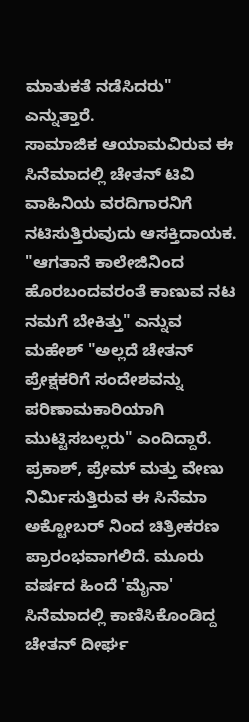ಮಾತುಕತೆ ನಡೆಸಿದರು" ಎನ್ನುತ್ತಾರೆ.
ಸಾಮಾಜಿಕ ಆಯಾಮವಿರುವ ಈ ಸಿನೆಮಾದಲ್ಲಿ ಚೇತನ್ ಟಿವಿ ವಾಹಿನಿಯ ವರದಿಗಾರನಿಗೆ ನಟಿಸುತ್ತಿರುವುದು ಆಸಕ್ತಿದಾಯಕ. "ಆಗತಾನೆ ಕಾಲೇಜಿನಿಂದ ಹೊರಬಂದವರಂತೆ ಕಾಣುವ ನಟ ನಮಗೆ ಬೇಕಿತ್ತು" ಎನ್ನುವ ಮಹೇಶ್ "ಅಲ್ಲದೆ ಚೇತನ್ ಪ್ರೇಕ್ಷಕರಿಗೆ ಸಂದೇಶವನ್ನು ಪರಿಣಾಮಕಾರಿಯಾಗಿ ಮುಟ್ಟಿಸಬಲ್ಲರು" ಎಂದಿದ್ದಾರೆ.
ಪ್ರಕಾಶ್, ಪ್ರೇಮ್ ಮತ್ತು ವೇಣು ನಿರ್ಮಿಸುತ್ತಿರುವ ಈ ಸಿನೆಮಾ ಅಕ್ಟೋಬರ್ ನಿಂದ ಚಿತ್ರೀಕರಣ ಪ್ರಾರಂಭವಾಗಲಿದೆ. ಮೂರು ವರ್ಷದ ಹಿಂದೆ 'ಮೈನಾ' ಸಿನೆಮಾದಲ್ಲಿ ಕಾಣಿಸಿಕೊಂಡಿದ್ದ ಚೇತನ್ ದೀರ್ಘ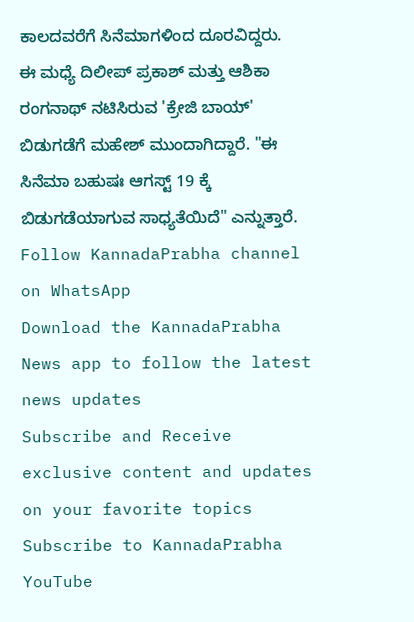ಕಾಲದವರೆಗೆ ಸಿನೆಮಾಗಳಿಂದ ದೂರವಿದ್ದರು.
ಈ ಮಧ್ಯೆ ದಿಲೀಪ್ ಪ್ರಕಾಶ್ ಮತ್ತು ಆಶಿಕಾ ರಂಗನಾಥ್ ನಟಿಸಿರುವ 'ಕ್ರೇಜಿ ಬಾಯ್' ಬಿಡುಗಡೆಗೆ ಮಹೇಶ್ ಮುಂದಾಗಿದ್ದಾರೆ. "ಈ ಸಿನೆಮಾ ಬಹುಷಃ ಆಗಸ್ಟ್ 19 ಕ್ಕೆ ಬಿಡುಗಡೆಯಾಗುವ ಸಾಧ್ಯತೆಯಿದೆ" ಎನ್ನುತ್ತಾರೆ.
Follow KannadaPrabha channel on WhatsApp
Download the KannadaPrabha News app to follow the latest news updates
Subscribe and Receive exclusive content and updates on your favorite topics
Subscribe to KannadaPrabha YouTube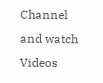Channel and watch Videos